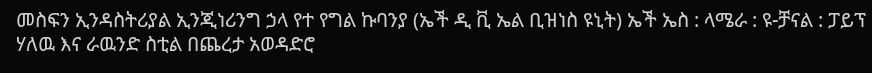መስፍን ኢንዳስትሪያል ኢንጂነሪንግ ኃላ የተ የግል ኩባንያ (ኤች ዲ ቪ ኤል ቢዝነስ ዩኒት) ኤች ኤስ : ላሜራ : ዩ-ቻናል : ፓይፕ ሃለዉ እና ራዉንድ ስቲል በጨረታ አወዳድሮ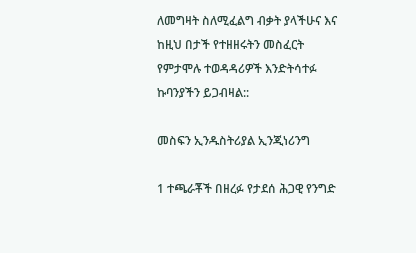ለመግዛት ስለሚፈልግ ብቃት ያላችሁና እና ከዚህ በታች የተዘዘሩትን መስፈርት የምታሞሉ ተወዳዳሪዎች እንድትሳተፉ ኩባንያችን ይጋብዛል::

መስፍን ኢንዱስትሪያል ኢንጂነሪንግ

1 ተጫራቾች በዘረፉ የታደሰ ሕጋዊ የንግድ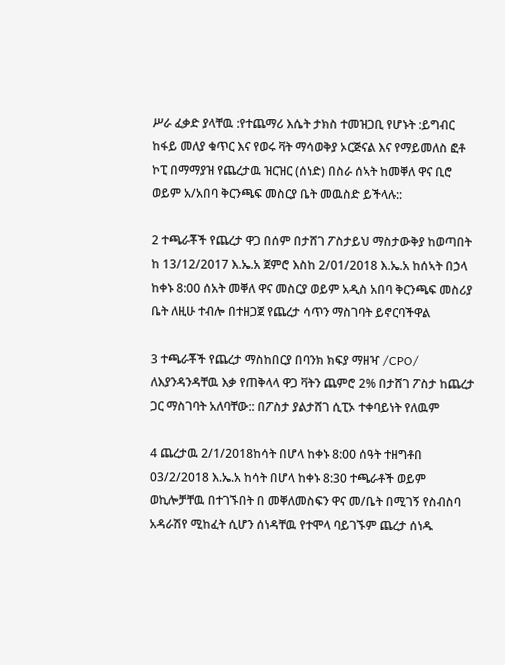ሥራ ፈቃድ ያላቸዉ :የተጨማሪ እሴት ታክስ ተመዝጋቢ የሆኑት :ይግብር ከፋይ መለያ ቁጥር እና የወሩ ቫት ማሳወቅያ ኦርጅናል እና የማይመለስ ፎቶ ኮፒ በማማያዝ የጨረታዉ ዝርዝር (ሰነድ) በስራ ሰኣት ከመቐለ ዋና ቢሮ ወይም አ/አበባ ቅርንጫፍ መስርያ ቤት መዉስድ ይችላሉ::

2 ተጫራቾች የጨረታ ዋጋ በሰም በታሸገ ፖስታይህ ማስታውቅያ ከወጣበት ከ 13/12/2017 እ.ኤ.አ ጀምሮ እስከ 2/01/2018 እ.ኤ.አ ከሰኣት በኃላ ከቀኑ 8:00 ሰአት መቐለ ዋና መስርያ ወይም አዲስ አበባ ቅርንጫፍ መስሪያ ቤት ለዚሁ ተብሎ በተዘጋጀ የጨረታ ሳጥን ማስገባት ይኖርባችዋል

3 ተጫራቾች የጨረታ ማስከበርያ በባንክ ክፍያ ማዘዣ /CPO/ ለእያንዳንዳቸዉ እቃ የጠቅላላ ዋጋ ቫትን ጨምሮ 2% በታሸገ ፖስታ ከጨረታ ጋር ማስገባት አለባቸው:: በፖስታ ያልታሸገ ሲፒኦ ተቀባይነት የለዉም

4 ጨረታዉ 2/1/2018ከሳት በሆላ ከቀኑ 8:00 ሰዓት ተዘግቶበ 03/2/2018 እ.ኤ.አ ከሳት በሆላ ከቀኑ 8:30 ተጫራቶች ወይም ወኪሎቻቸዉ በተገኙበት በ መቐለመስፍን ዋና መ/ቤት በሚገኝ የስብስባ አዳራሽየ ሚከፈት ሲሆን ሰነዳቸዉ የተሞላ ባይገኙም ጨረታ ሰነዱ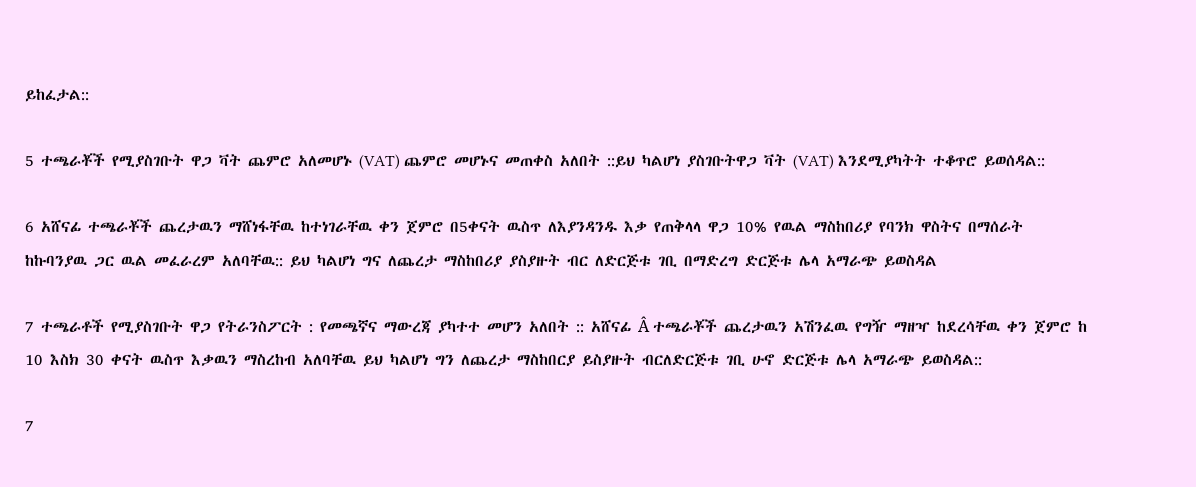ይከፈታል::

5 ተጫራቾች የሚያስገቡት ዋጋ ቫት ጨምሮ አለመሆኑ (VAT) ጨምሮ መሆኑና መጠቀስ አለበት ::ይህ ካልሆነ ያስገቡትዋጋ ቫት (VAT) እንደሚያካትት ተቆጥሮ ይወሰዳል::

6 አሸናፊ ተጫራቾች ጨረታዉን ማሸነፋቸዉ ከተነገራቸዉ ቀን ጀምሮ በ5ቀናት ዉስጥ ለእያንዳንዱ እቃ የጠቅላላ ዋጋ 10% የዉል ማስከበሪያ የባንክ ዋስትና በማሰራት ከኩባንያዉ ጋር ዉል መፈራረም አለባቸዉ:: ይህ ካልሆነ ግና ለጨረታ ማስከበሪያ ያስያዙት ብር ለድርጅቱ ገቢ በማድረግ ድርጅቱ ሌላ አማራጭ ይወስዳል

7 ተጫራቶች የሚያስገቡት ዋጋ የትራንስፖርት : የመጫኛና ማውረጃ ያካተተ መሆን አለበት :: አሸናፊ Â ተጫራቾች ጨረታዉን አሽንፈዉ የግዥ ማዘዣ ከደረሳቸዉ ቀን ጀምሮ ከ 10 እስክ 30 ቀናት ዉስጥ እቃዉን ማስረከብ አለባቸዉ ይህ ካልሆነ ግን ለጨረታ ማስከበርያ ይስያዙት ብርለድርጅቱ ገቢ ሁኖ ድርጅቱ ሌላ አማራጭ ይወስዳል::

7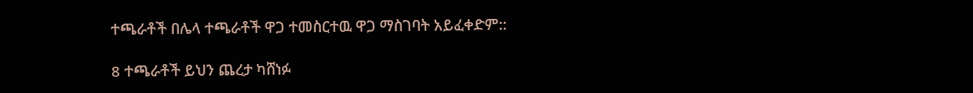ተጫራቶች በሌላ ተጫራቶች ዋጋ ተመስርተዉ ዋጋ ማስገባት አይፈቀድም::

8 ተጫራቶች ይህን ጨረታ ካሸነፉ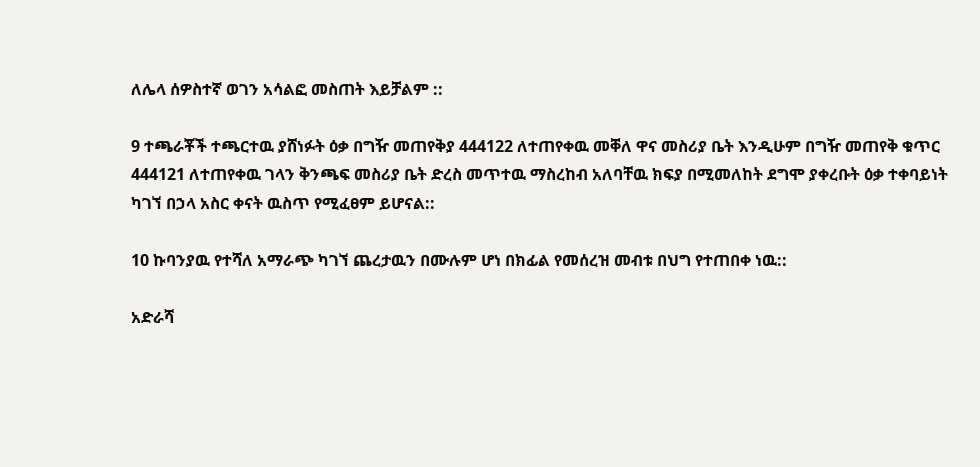ለሌላ ሰዎስተኛ ወገን አሳልፎ መስጠት እይቻልም ::

9 ተጫራቾች ተጫርተዉ ያሸነፉት ዕቃ በግዥ መጠየቅያ 444122 ለተጠየቀዉ መቐለ ዋና መስሪያ ቤት እንዲሁም በግዥ መጠየቅ ቁጥር 444121 ለተጠየቀዉ ገላን ቅንጫፍ መስሪያ ቤት ድረስ መጥተዉ ማስረከብ አለባቸዉ ክፍያ በሚመለከት ደግሞ ያቀረቡት ዕቃ ተቀባይነት ካገኘ በኃላ አስር ቀናት ዉስጥ የሚፈፀም ይሆናል::

10 ኩባንያዉ የተሻለ አማራጭ ካገኘ ጨረታዉን በሙሉም ሆነ በክፊል የመሰረዝ መብቱ በህግ የተጠበቀ ነዉ::

አድራሻ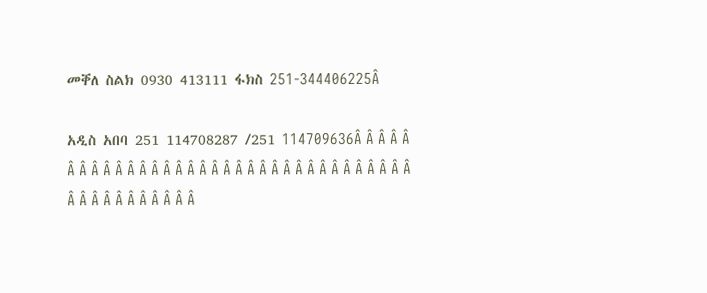መቐለ ስልክ 0930 413111 ፋክስ 251-344406225Â

አዲስ አበባ 251 114708287 /251 114709636Â Â Â Â Â Â Â Â Â Â Â Â Â Â Â Â Â Â Â Â Â Â Â Â Â Â Â Â Â Â Â Â Â Â Â Â Â Â Â Â Â Â Â Â Â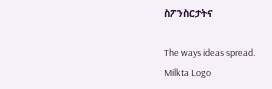ስፖንስርታትና

The ways ideas spread.
Milkta Logo